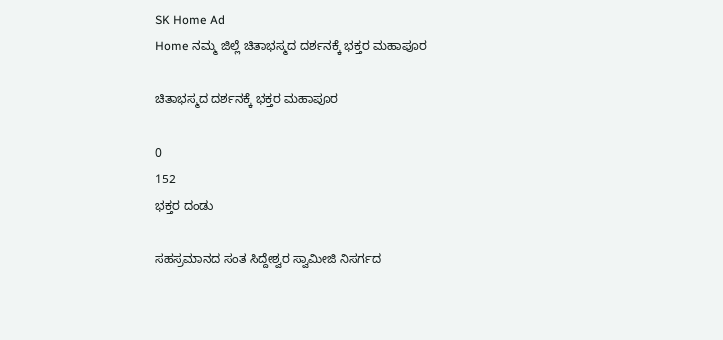SK Home Ad
Home ನಮ್ಮ ಜಿಲ್ಲೆ ಚಿತಾಭಸ್ಮದ ದರ್ಶನಕ್ಕೆ ಭಕ್ತರ ಮಹಾಪೂರ

ಚಿತಾಭಸ್ಮದ ದರ್ಶನಕ್ಕೆ ಭಕ್ತರ ಮಹಾಪೂರ

0
152
ಭಕ್ತರ ದಂಡು

ಸಹಸ್ರಮಾನದ ಸಂತ ಸಿದ್ದೇಶ್ವರ ಸ್ವಾಮೀಜಿ ನಿಸರ್ಗದ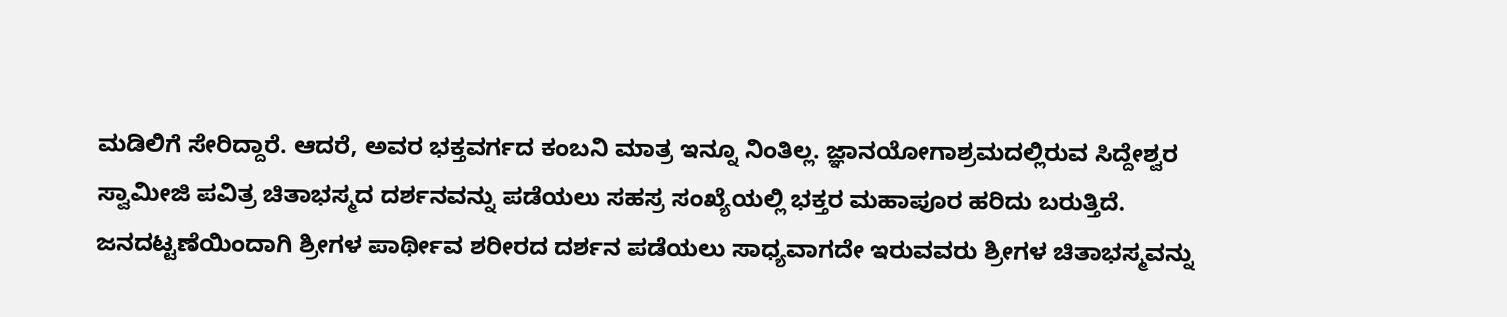ಮಡಿಲಿಗೆ ಸೇರಿದ್ದಾರೆ. ಆದರೆ, ಅವರ ಭಕ್ತವರ್ಗದ ಕಂಬನಿ ಮಾತ್ರ ಇನ್ನೂ ನಿಂತಿಲ್ಲ. ಜ್ಞಾನಯೋಗಾಶ್ರಮದಲ್ಲಿರುವ ಸಿದ್ದೇಶ್ವರ ಸ್ವಾಮೀಜಿ ಪವಿತ್ರ ಚಿತಾಭಸ್ಮದ ದರ್ಶನವನ್ನು ಪಡೆಯಲು ಸಹಸ್ರ ಸಂಖ್ಯೆಯಲ್ಲಿ ಭಕ್ತರ ಮಹಾಪೂರ ಹರಿದು ಬರುತ್ತಿದೆ. ಜನದಟ್ಟಣೆಯಿಂದಾಗಿ ಶ್ರೀಗಳ ಪಾರ್ಥೀವ ಶರೀರದ ದರ್ಶನ ಪಡೆಯಲು ಸಾಧ್ಯವಾಗದೇ ಇರುವವರು ಶ್ರೀಗಳ ಚಿತಾಭಸ್ಮವನ್ನು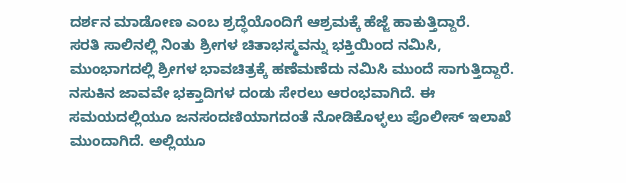ದರ್ಶನ ಮಾಡೋಣ ಎಂಬ ಶ್ರದ್ಧೆಯೊಂದಿಗೆ ಆಶ್ರಮಕ್ಕೆ ಹೆಜ್ಜೆ ಹಾಕುತ್ತಿದ್ದಾರೆ.
ಸರತಿ ಸಾಲಿನಲ್ಲಿ ನಿಂತು ಶ್ರೀಗಳ ಚಿತಾಭಸ್ಮವನ್ನು ಭಕ್ತಿಯಿಂದ ನಮಿಸಿ, ಮುಂಭಾಗದಲ್ಲಿ ಶ್ರೀಗಳ ಭಾವಚಿತ್ರಕ್ಕೆ ಹಣೆಮಣೆದು ನಮಿಸಿ ಮುಂದೆ ಸಾಗುತ್ತಿದ್ದಾರೆ. ನಸುಕಿನ ಜಾವವೇ ಭಕ್ತಾದಿಗಳ ದಂಡು ಸೇರಲು ಆರಂಭವಾಗಿದೆ. ಈ ಸಮಯದಲ್ಲಿಯೂ ಜನಸಂದಣಿಯಾಗದಂತೆ ನೋಡಿಕೊಳ್ಳಲು ಪೊಲೀಸ್ ಇಲಾಖೆ ಮುಂದಾಗಿದೆ. ಅಲ್ಲಿಯೂ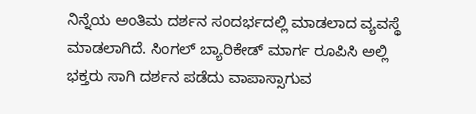ನಿನ್ನೆಯ ಅಂತಿಮ ದರ್ಶನ ಸಂದರ್ಭದಲ್ಲಿ ಮಾಡಲಾದ ವ್ಯವಸ್ಥೆ ಮಾಡಲಾಗಿದೆ. ಸಿಂಗಲ್ ಬ್ಯಾರಿಕೇಡ್ ಮಾರ್ಗ ರೂಪಿಸಿ ಅಲ್ಲಿ ಭಕ್ತರು ಸಾಗಿ ದರ್ಶನ ಪಡೆದು ವಾಪಾಸ್ಸಾಗುವ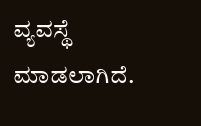ವ್ಯವಸ್ಥೆ ಮಾಡಲಾಗಿದೆ.